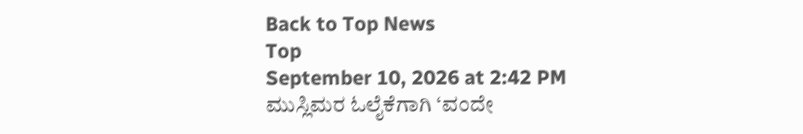Back to Top News
Top
September 10, 2026 at 2:42 PM
ಮುಸ್ಲಿಮರ ಓಲೈಕೆಗಾಗಿ ‘ವಂದೇ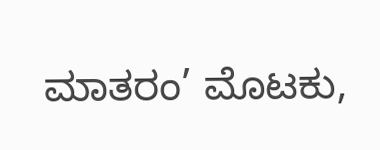ಮಾತರಂ’ ಮೊಟಕು,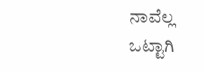ನಾವೆಲ್ಲ ಒಟ್ಟಾಗಿ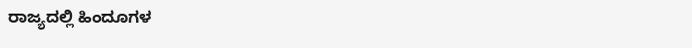ರಾಜ್ಯದಲ್ಲಿ ಹಿಂದೂಗಳ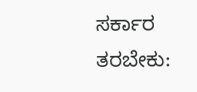ಸರ್ಕಾರ ತರಬೇಕು: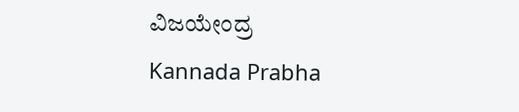ವಿಜಯೇಂದ್ರ
Kannada Prabha